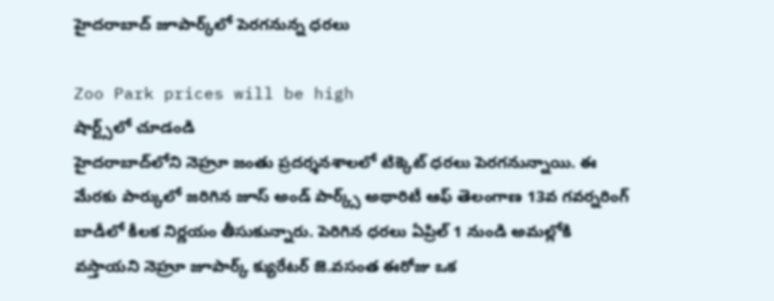హైదరాబాద్‌ జూపార్క్‌లో పెరగనున్న ధరలు

Zoo Park prices will be high
షార్ట్స్‌లో చూడండి
హైదరాబాద్‌లోని నెహ్రూ జంతు ప్రదర్శనశాలలో టిక్కెట్ ధరలు పెరగనున్నాయి. ఈ మేరకు పార్కులో జరిగిన జూస్ అండ్ పార్క్స్ అథారిటీ ఆఫ్ తెలంగాణ 13వ గవర్నరింగ్ బాడీలో కీలక నిర్ణయం తీసుకున్నారు. పెరిగిన ధరలు ఏప్రిల్ 1 నుండి అమల్లోకి వస్తాయని నెహ్రూ జూపార్క్ క్యురేటర్ జె.వసంత ఈరోజు ఒక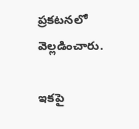ప్రకటనలో వెల్లడించారు.

ఇకపై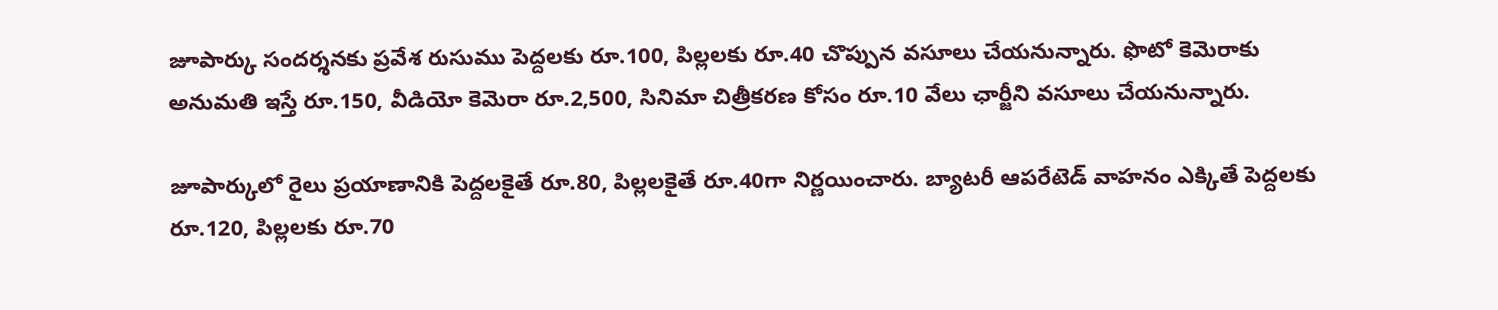జూపార్కు సందర్శనకు ప్రవేశ రుసుము పెద్దలకు రూ.100, పిల్లలకు రూ.40 చొప్పున వసూలు చేయనున్నారు. ఫొటో కెమెరాకు అనుమతి ఇస్తే రూ.150, వీడియో కెమెరా రూ.2,500, సినిమా చిత్రీకరణ కోసం రూ.10 వేలు ఛార్జీని వసూలు చేయనున్నారు.

జూపార్కులో రైలు ప్రయాణానికి పెద్దలకైతే రూ.80, పిల్లలకైతే రూ.40గా నిర్ణయించారు. బ్యాటరీ ఆపరేటెడ్ వాహనం ఎక్కితే పెద్దలకు రూ.120, పిల్లలకు రూ.70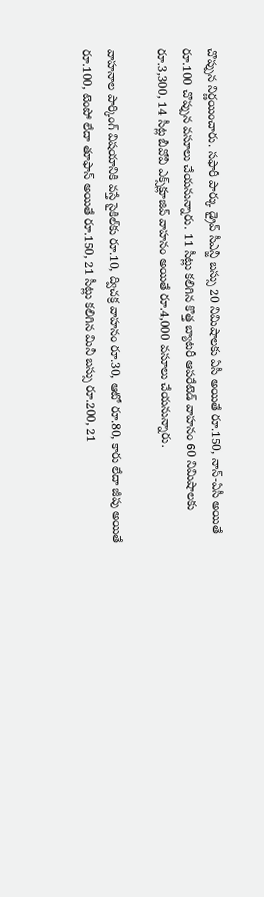చొప్పున నిర్ణయించారు. సఫారీ పార్కు డ్రైవ్ సీఎన్జీ బస్సు 20 నిమిషాలకు ఏసీ అయితే రూ.150, నాన్-ఏసీ అయితే రూ.100 చొప్పున వసూలు చేయనున్నారు. 11 సీట్లు కలిగిన కొత్త బ్యాటరీ ఆపరేటెడ్ వాహనం 60 నిమిషాలకు రూ.3,300, 14 సీట్ల బీవోవీ ఎక్స్‌క్లూజివ్ వాహనం అయితే రూ.4,000 వసూలు చేయనున్నారు.

వాహనాల పార్కింగ్ విషయానికి వస్తే సైకిల్‌కు రూ.10, ద్విచక్ర వాహనం రూ.30, ఆటో రూ.80, కారు లేదా జీపు అయితే రూ.100, టెంపో లేదా తూఫాన్ అయితే రూ.150, 21 సీట్లు కలిగిన మినీ బస్సు రూ.200, 21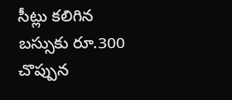సీట్లు కలిగిన బస్సుకు రూ.300 చొప్పున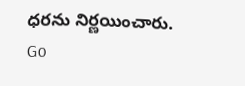ధరను నిర్ణయించారు.
Go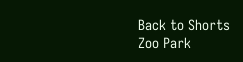Back to Shorts
Zoo Park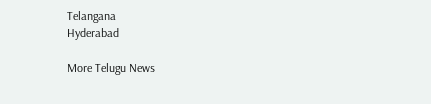Telangana
Hyderabad

More Telugu News